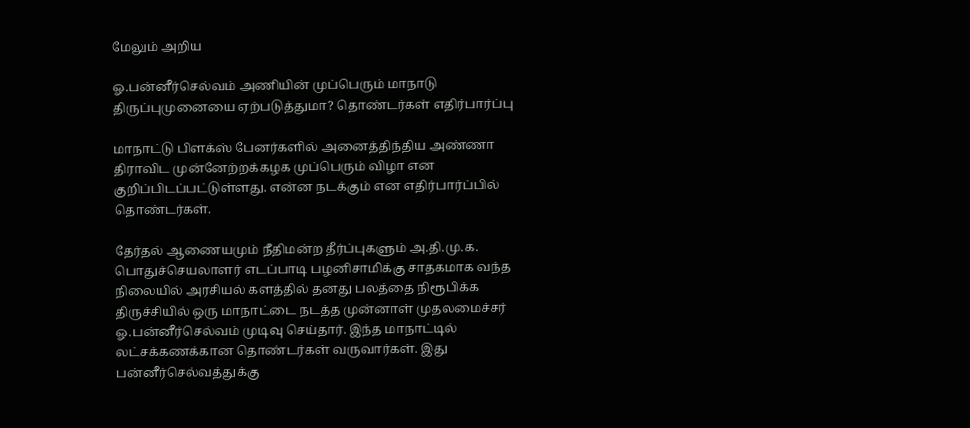மேலும் அறிய

ஓ.பன்னீர்செல்வம் அணியின் முப்பெரும் மாநாடு திருப்புமுனையை ஏற்படுத்துமா? தொண்டர்கள் எதிர்பார்ப்பு

மாநாட்டு பிளக்ஸ் பேனர்களில் அனைத்திந்திய அண்ணா திராவிட முன்னேற்றக்கழக முப்பெரும் விழா என குறிப்பிடப்பட்டுள்ளது. என்ன நடக்கும் என எதிர்பார்ப்பில் தொண்டர்கள்.

தேர்தல் ஆணையமும் நீதிமன்ற தீர்ப்புகளும் அ.தி.மு.க. பொதுச்செயலாளர் எடப்பாடி பழனிசாமிக்கு சாதகமாக வந்த நிலையில் அரசியல் களத்தில் தனது பலத்தை நிரூபிக்க திருச்சியில் ஒரு மாநாட்டை நடத்த முன்னாள் முதலமைச்சர் ஓ.பன்னீர்செல்வம் முடிவு செய்தார். இந்த மாநாட்டில் லட்சக்கணக்கான தொண்டர்கள் வருவார்கள். இது பன்னீர்செல்வத்துக்கு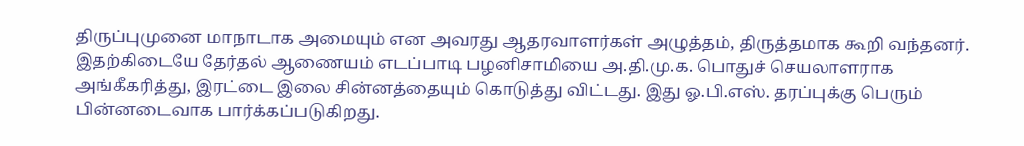திருப்புமுனை மாநாடாக அமையும் என அவரது ஆதரவாளர்கள் அழுத்தம், திருத்தமாக கூறி வந்தனர். இதற்கிடையே தேர்தல் ஆணையம் எடப்பாடி பழனிசாமியை அ.தி.மு.க. பொதுச் செயலாளராக அங்கீகரித்து, இரட்டை இலை சின்னத்தையும் கொடுத்து விட்டது. இது ஓ.பி.எஸ். தரப்புக்கு பெரும் பின்னடைவாக பார்க்கப்படுகிறது.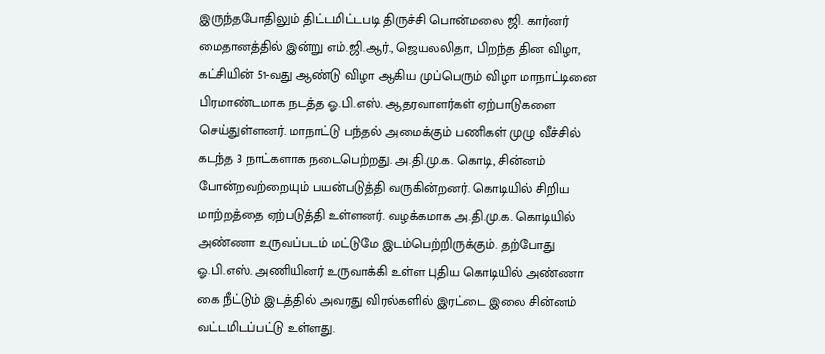இருந்தபோதிலும் திட்டமிட்டபடி திருச்சி பொன்மலை ஜி. கார்னர் மைதானத்தில் இன்று எம்.ஜி.ஆர்., ஜெயலலிதா, பிறந்த தின விழா, கட்சியின் 51-வது ஆண்டு விழா ஆகிய முப்பெரும் விழா மாநாட்டினை பிரமாண்டமாக நடத்த ஓ.பி.எஸ். ஆதரவாளர்கள் ஏற்பாடுகளை செய்துள்ளனர். மாநாட்டு பந்தல் அமைக்கும் பணிகள் முழு வீச்சில் கடந்த 3 நாட்களாக நடைபெற்றது. அ.தி.மு.க. கொடி, சின்னம் போன்றவற்றையும் பயன்படுத்தி வருகின்றனர். கொடியில் சிறிய மாற்றத்தை ஏற்படுத்தி உள்ளனர். வழக்கமாக அ.தி.மு.க. கொடியில் அண்ணா உருவப்படம் மட்டுமே இடம்பெற்றிருக்கும். தற்போது ஓ.பி.எஸ். அணியினர் உருவாக்கி உள்ள புதிய கொடியில் அண்ணா கை நீட்டும் இடத்தில் அவரது விரல்களில் இரட்டை இலை சின்னம் வட்டமிடப்பட்டு உள்ளது.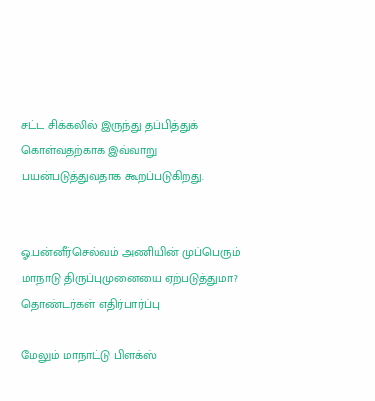சட்ட சிக்கலில் இருந்து தப்பித்துக் கொள்வதற்காக இவ்வாறு பயன்படுத்துவதாக கூறப்படுகிறது.


ஓ.பன்னீர்செல்வம் அணியின் முப்பெரும் மாநாடு திருப்புமுனையை ஏற்படுத்துமா? தொண்டர்கள் எதிர்பார்ப்பு

மேலும் மாநாட்டு பிளக்ஸ்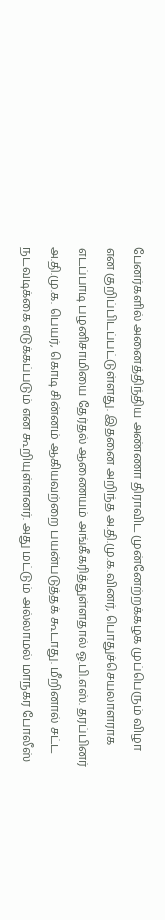பேனர்களில் அனைத்திந்திய அண்ணா திராவிட முன்னேற்றக்கழக முப்பெரும் விழா என குறிப்பிடப்பட்டுள்ளது. இதனை அறிந்த அ.தி.மு.க.வினர், பொதுச்செயலாளராக எடப்பாடி பழனிசாமியை தேர்தல் ஆணையம் அங்கீகரித்துள்ளதால் ஓ.பி.எஸ். தரப்பினர் அ.தி.மு.க. பெயர், கொடி சின்னம் ஆகியவற்றை பயன்படுத்தக் கூடாது. மீறினால் சட்ட நடவடிக்கை எடுக்கப்படும் என கூறியுள்ளனர். அது மட்டும் அல்லாமல் மாநகர போலீஸ்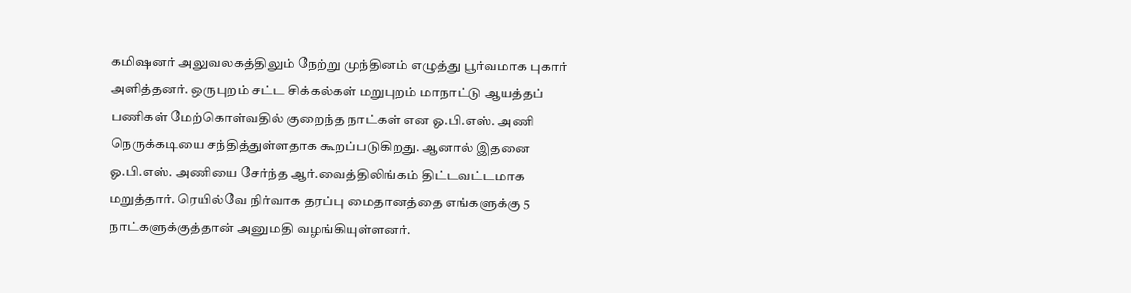கமிஷனர் அலுவலகத்திலும் நேற்று முந்தினம் எழுத்து பூர்வமாக புகார் அளித்தனர். ஒருபுறம் சட்ட சிக்கல்கள் மறுபுறம் மாநாட்டு ஆயத்தப் பணிகள் மேற்கொள்வதில் குறைந்த நாட்கள் என ஓ.பி.எஸ். அணி நெருக்கடியை சந்தித்துள்ளதாக கூறப்படுகிறது. ஆனால் இதனை ஓ.பி.எஸ். அணியை சேர்ந்த ஆர்.வைத்திலிங்கம் திட்டவட்டமாக மறுத்தார். ரெயில்வே நிர்வாக தரப்பு மைதானத்தை எங்களுக்கு 5 நாட்களுக்குத்தான் அனுமதி வழங்கியுள்ளனர்.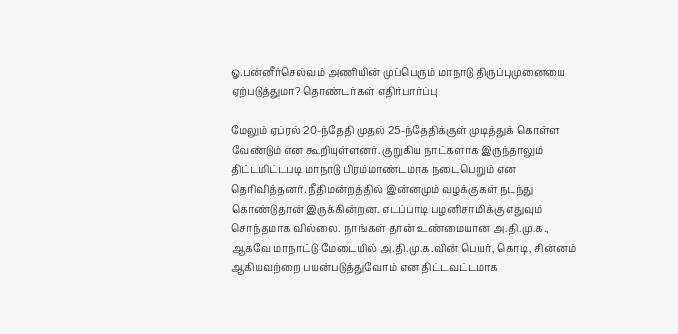ஓ.பன்னீர்செல்வம் அணியின் முப்பெரும் மாநாடு திருப்புமுனையை ஏற்படுத்துமா? தொண்டர்கள் எதிர்பார்ப்பு

மேலும் ஏப்ரல் 20-ந்தேதி முதல் 25-ந்தேதிக்குள் முடித்துக் கொள்ள வேண்டும் என கூறியுள்ளனர். குறுகிய நாட்களாக இருந்தாலும் திட்டமிட்டபடி மாநாடு பிரம்மாண்டமாக நடைபெறும் என தெரிவித்தனர். நீதிமன்றத்தில் இன்னமும் வழக்குகள் நடந்து கொண்டுதான் இருக்கின்றன. எடப்பாடி பழனிசாமிக்கு எதுவும் சொந்தமாக வில்லை. நாங்கள் தான் உண்மையான அ.தி.மு.க., ஆகவே மாநாட்டு மேடையில் அ.தி.மு.க.வின் பெயர், கொடி, சின்னம் ஆகியவற்றை பயன்படுத்துவோம் என திட்டவட்டமாக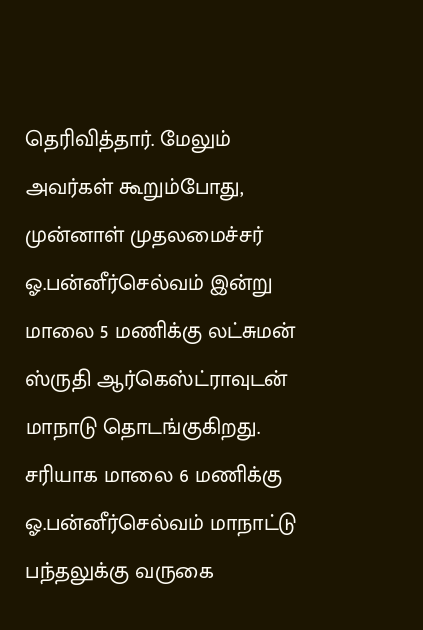தெரிவித்தார். மேலும் அவர்கள் கூறும்போது, முன்னாள் முதலமைச்சர் ஓ.பன்னீர்செல்வம் இன்று மாலை 5 மணிக்கு லட்சுமன் ஸ்ருதி ஆர்கெஸ்ட்ராவுடன் மாநாடு தொடங்குகிறது. சரியாக மாலை 6 மணிக்கு ஓ.பன்னீர்செல்வம் மாநாட்டு பந்தலுக்கு வருகை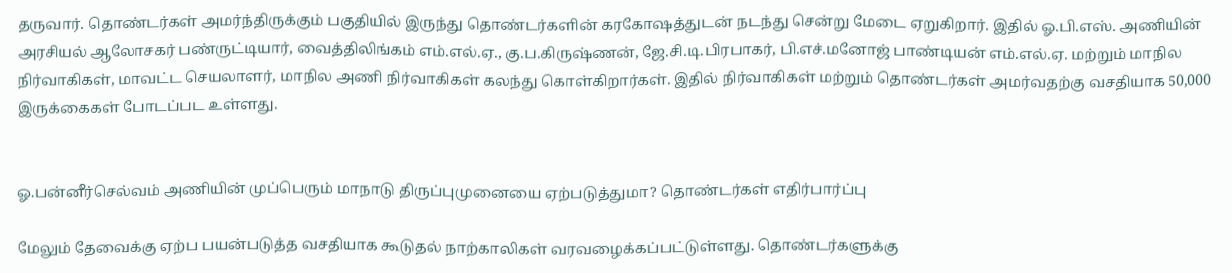தருவார். தொண்டர்கள் அமர்ந்திருக்கும் பகுதியில் இருந்து தொண்டர்களின் கரகோஷத்துடன் நடந்து சென்று மேடை ஏறுகிறார். இதில் ஓ.பி.எஸ். அணியின் அரசியல் ஆலோசகர் பண்ருட்டியார், வைத்திலிங்கம் எம்.எல்.ஏ., கு.ப.கிருஷ்ணன், ஜே.சி.டி.பிரபாகர், பி.எச்.மனோஜ் பாண்டியன் எம்.எல்.ஏ. மற்றும் மாநில நிர்வாகிகள், மாவட்ட செயலாளர், மாநில அணி நிர்வாகிகள் கலந்து கொள்கிறார்கள். இதில் நிர்வாகிகள் மற்றும் தொண்டர்கள் அமர்வதற்கு வசதியாக 50,000 இருக்கைகள் போடப்பட உள்ளது.


ஓ.பன்னீர்செல்வம் அணியின் முப்பெரும் மாநாடு திருப்புமுனையை ஏற்படுத்துமா? தொண்டர்கள் எதிர்பார்ப்பு

மேலும் தேவைக்கு ஏற்ப பயன்படுத்த வசதியாக கூடுதல் நாற்காலிகள் வரவழைக்கப்பட்டுள்ளது. தொண்டர்களுக்கு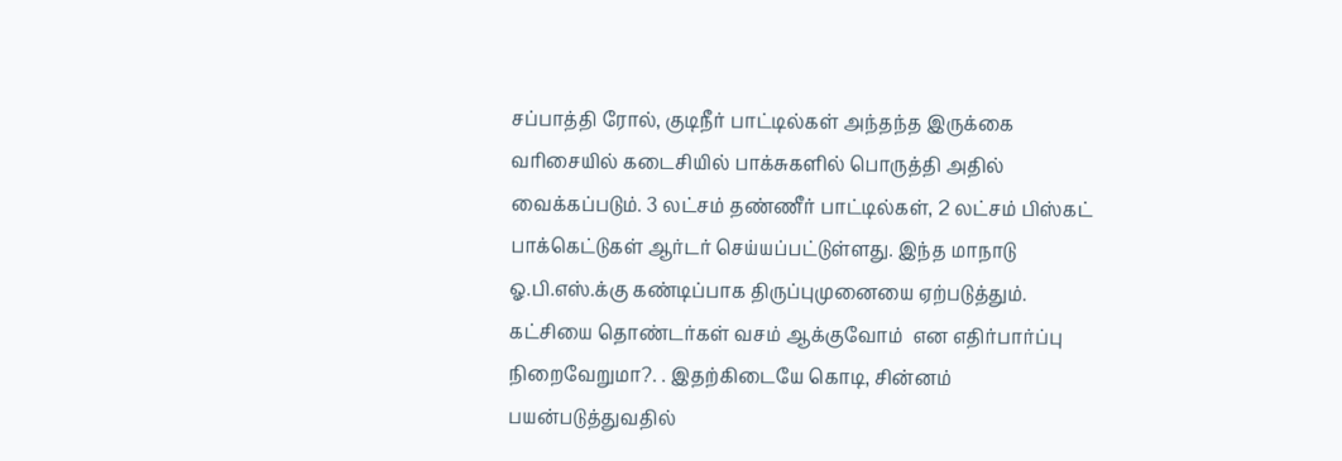சப்பாத்தி ரோல், குடிநீர் பாட்டில்கள் அந்தந்த இருக்கை வரிசையில் கடைசியில் பாக்சுகளில் பொருத்தி அதில் வைக்கப்படும். 3 லட்சம் தண்ணீர் பாட்டில்கள், 2 லட்சம் பிஸ்கட் பாக்கெட்டுகள் ஆர்டர் செய்யப்பட்டுள்ளது. இந்த மாநாடு ஓ.பி.எஸ்.க்கு கண்டிப்பாக திருப்புமுனையை ஏற்படுத்தும். கட்சியை தொண்டர்கள் வசம் ஆக்குவோம்  என எதிர்பார்ப்பு நிறைவேறுமா?. . இதற்கிடையே கொடி, சின்னம் பயன்படுத்துவதில்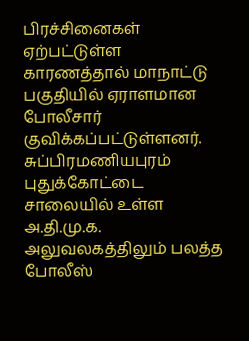பிரச்சினைகள் ஏற்பட்டுள்ள காரணத்தால் மாநாட்டு பகுதியில் ஏராளமான போலீசார் குவிக்கப்பட்டுள்ளனர். சுப்பிரமணியபுரம் புதுக்கோட்டை சாலையில் உள்ள அ.தி.மு.க. அலுவலகத்திலும் பலத்த போலீஸ்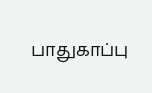பாதுகாப்பு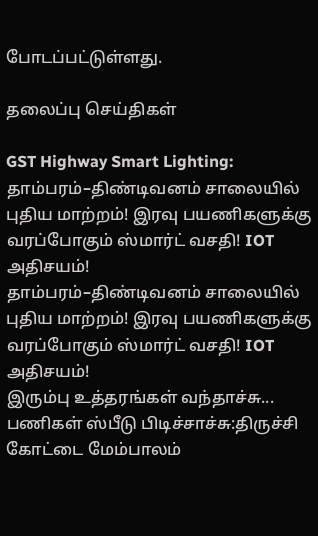போடப்பட்டுள்ளது.

தலைப்பு செய்திகள்

GST Highway Smart Lighting: தாம்பரம்–திண்டிவனம் சாலையில் புதிய மாற்றம்! இரவு பயணிகளுக்கு வரப்போகும் ஸ்மார்ட் வசதி! IOT அதிசயம்!
தாம்பரம்–திண்டிவனம் சாலையில் புதிய மாற்றம்! இரவு பயணிகளுக்கு வரப்போகும் ஸ்மார்ட் வசதி! IOT அதிசயம்!
இரும்பு உத்தரங்கள் வந்தாச்சு... பணிகள் ஸ்பீடு பிடிச்சாச்சு:திருச்சி கோட்டை மேம்பாலம்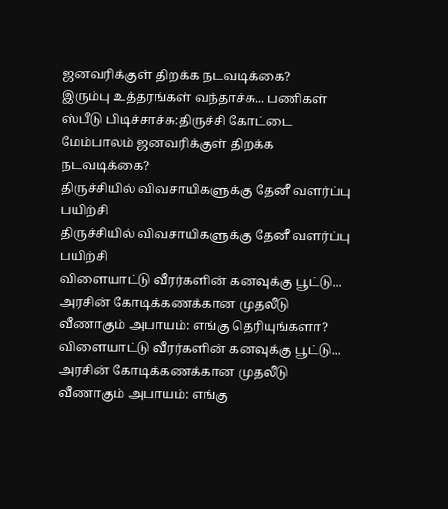ஜனவரிக்குள் திறக்க நடவடிக்கை?
இரும்பு உத்தரங்கள் வந்தாச்சு... பணிகள் ஸ்பீடு பிடிச்சாச்சு:திருச்சி கோட்டை மேம்பாலம் ஜனவரிக்குள் திறக்க நடவடிக்கை?
திருச்சியில் விவசாயிகளுக்கு தேனீ வளர்ப்பு பயிற்சி
திருச்சியில் விவசாயிகளுக்கு தேனீ வளர்ப்பு பயிற்சி
விளையாட்டு வீரர்களின் கனவுக்கு பூட்டு... அரசின் கோடிக்கணக்கான முதலீடு வீணாகும் அபாயம்: எங்கு தெரியுங்களா?
விளையாட்டு வீரர்களின் கனவுக்கு பூட்டு... அரசின் கோடிக்கணக்கான முதலீடு வீணாகும் அபாயம்: எங்கு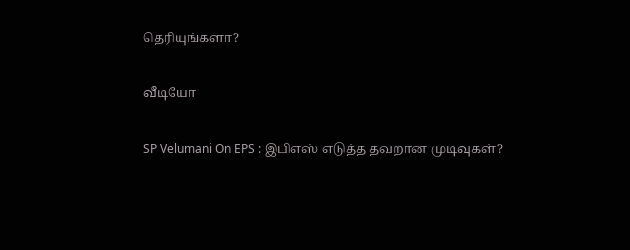தெரியுங்களா?

வீடியோ

SP Velumani On EPS : இபிஎஸ் எடுத்த தவறான முடிவுகள்?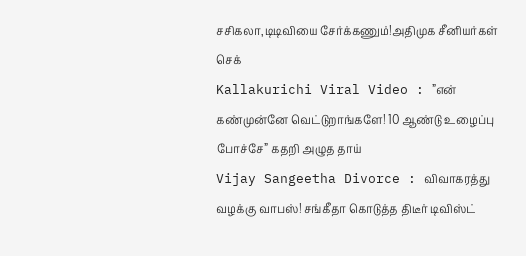சசிகலா,டிடிவியை சேர்க்கணும்!அதிமுக சீனியர்கள் செக்
Kallakurichi Viral Video : ”என் கண்முன்னே வெட்டுறாங்களே! 10 ஆண்டு உழைப்பு போச்சே” கதறி அழுத தாய்
Vijay Sangeetha Divorce : விவாகரத்து வழக்கு வாபஸ்! சங்கீதா கொடுத்த திடீர் டிவிஸ்ட்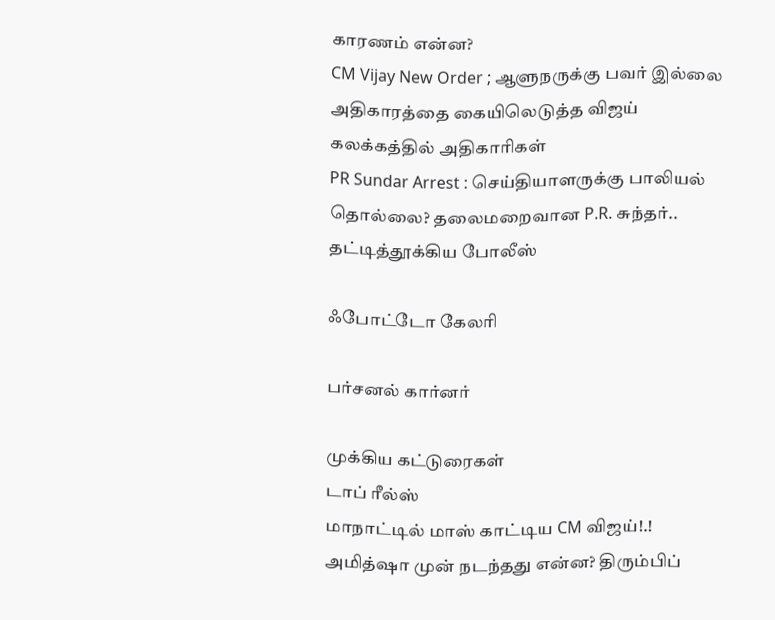காரணம் என்ன?
CM Vijay New Order ; ஆளுநருக்கு பவர் இல்லை அதிகாரத்தை கையிலெடுத்த விஜய் கலக்கத்தில் அதிகாரிகள்
PR Sundar Arrest : செய்தியாளருக்கு பாலியல் தொல்லை? தலைமறைவான P.R. சுந்தர்.. தட்டித்தூக்கிய போலீஸ்

ஃபோட்டோ கேலரி

பர்சனல் கார்னர்

முக்கிய கட்டுரைகள்
டாப் ரீல்ஸ்
மாநாட்டில் மாஸ் காட்டிய CM விஜய்!.! அமித்ஷா முன் நடந்தது என்ன? திரும்பிப்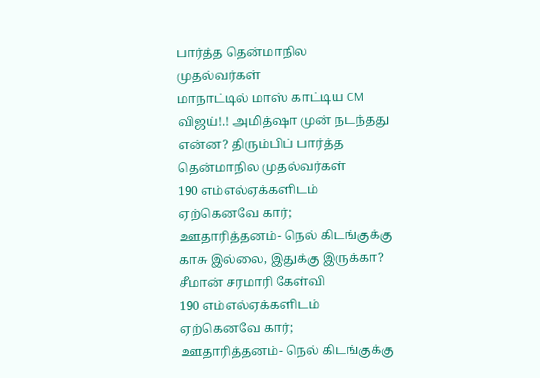பார்த்த தென்மாநில முதல்வர்கள்
மாநாட்டில் மாஸ் காட்டிய CM விஜய்!.! அமித்ஷா முன் நடந்தது என்ன? திரும்பிப் பார்த்த தென்மாநில முதல்வர்கள்
190 எம்எல்ஏக்களிடம் ஏற்கெனவே கார்; ஊதாரித்தனம்- நெல் கிடங்குக்கு காசு இல்லை, இதுக்கு இருக்கா? சீமான் சரமாரி கேள்வி
190 எம்எல்ஏக்களிடம் ஏற்கெனவே கார்; ஊதாரித்தனம்- நெல் கிடங்குக்கு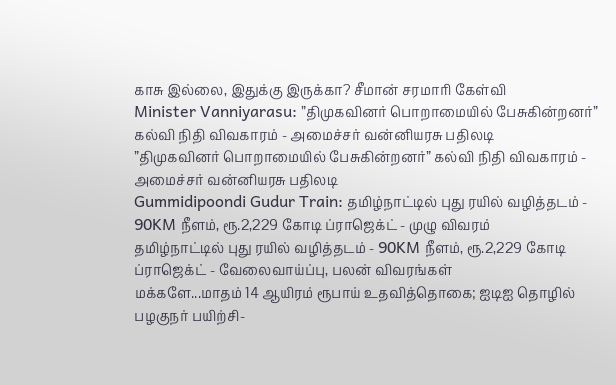காசு இல்லை, இதுக்கு இருக்கா? சீமான் சரமாரி கேள்வி
Minister Vanniyarasu: ”திமுகவினர் பொறாமையில் பேசுகின்றனர்” கல்வி நிதி விவகாரம் - அமைச்சர் வன்னியரசு பதிலடி
”திமுகவினர் பொறாமையில் பேசுகின்றனர்” கல்வி நிதி விவகாரம் - அமைச்சர் வன்னியரசு பதிலடி
Gummidipoondi Gudur Train: தமிழ்நாட்டில் புது ரயில் வழித்தடம் - 90KM நீளம், ரூ.2,229 கோடி ப்ராஜெக்ட் - முழு விவரம்
தமிழ்நாட்டில் புது ரயில் வழித்தடம் - 90KM நீளம், ரூ.2,229 கோடி ப்ராஜெக்ட் - வேலைவாய்ப்பு, பலன் விவரங்கள்
மக்களே...மாதம் 14 ஆயிரம் ரூபாய் உதவித்தொகை; ஐடிஐ தொழில் பழகுநர் பயிற்சி-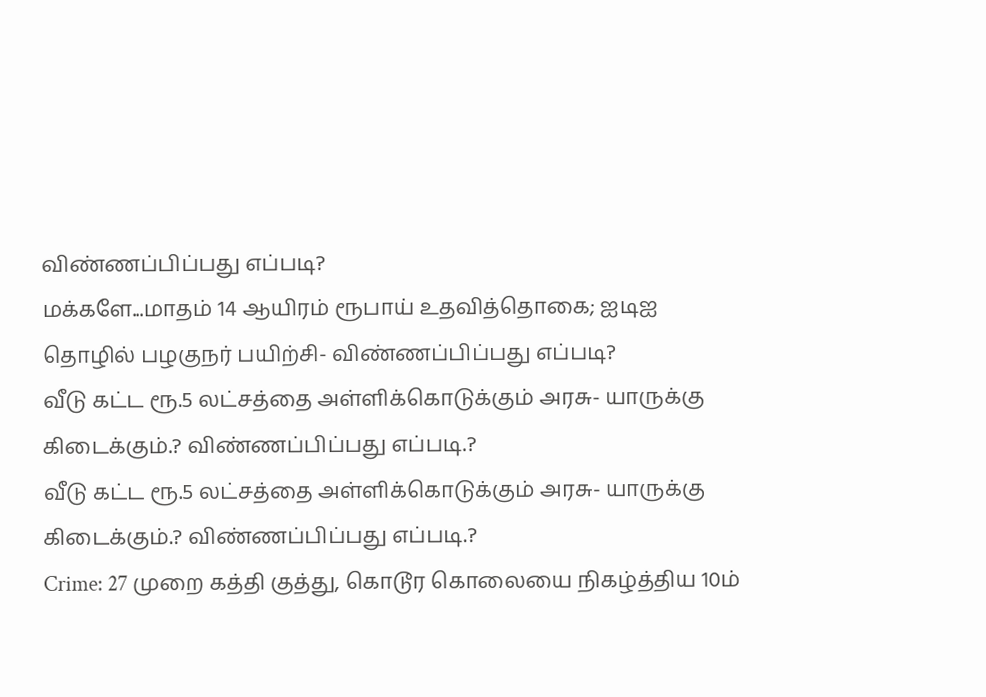விண்ணப்பிப்பது எப்படி?
மக்களே...மாதம் 14 ஆயிரம் ரூபாய் உதவித்தொகை; ஐடிஐ தொழில் பழகுநர் பயிற்சி- விண்ணப்பிப்பது எப்படி?
வீடு கட்ட ரூ.5 லட்சத்தை அள்ளிக்கொடுக்கும் அரசு- யாருக்கு கிடைக்கும்.? விண்ணப்பிப்பது எப்படி.?
வீடு கட்ட ரூ.5 லட்சத்தை அள்ளிக்கொடுக்கும் அரசு- யாருக்கு கிடைக்கும்.? விண்ணப்பிப்பது எப்படி.?
Crime: 27 முறை கத்தி குத்து, கொடூர கொலையை நிகழ்த்திய 10ம்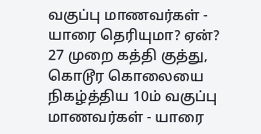வகுப்பு மாணவர்கள் - யாரை தெரியுமா? ஏன்?
27 முறை கத்தி குத்து, கொடூர கொலையை நிகழ்த்திய 10ம் வகுப்பு மாணவர்கள் - யாரை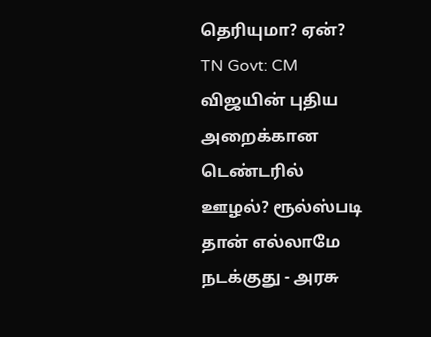தெரியுமா? ஏன்?
TN Govt: CM விஜயின் புதிய அறைக்கான டெண்டரில் ஊழல்? ரூல்ஸ்படி தான் எல்லாமே நடக்குது - அரசு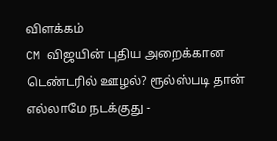விளக்கம்
CM விஜயின் புதிய அறைக்கான டெண்டரில் ஊழல்? ரூல்ஸ்படி தான் எல்லாமே நடக்குது -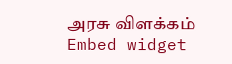அரசு விளக்கம்
Embed widget